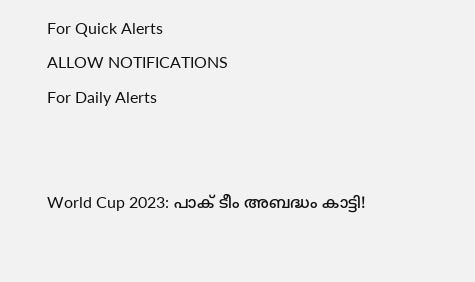For Quick Alerts
ALLOW NOTIFICATIONS
For Daily Alerts


World Cup 2023: പാക് ടീം അബദ്ധം കാട്ടി!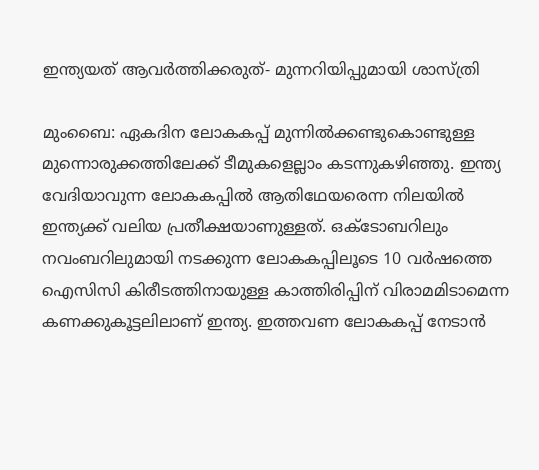ഇന്ത്യയത് ആവര്‍ത്തിക്കരുത്- മുന്നറിയിപ്പുമായി ശാസ്ത്രി

മുംബൈ: ഏകദിന ലോകകപ്പ് മുന്നില്‍ക്കണ്ടുകൊണ്ടുള്ള മുന്നൊരുക്കത്തിലേക്ക് ടീമുകളെല്ലാം കടന്നുകഴിഞ്ഞു. ഇന്ത്യ വേദിയാവുന്ന ലോകകപ്പില്‍ ആതിഥേയരെന്ന നിലയില്‍ ഇന്ത്യക്ക് വലിയ പ്രതീക്ഷയാണുള്ളത്. ഒക്ടോബറിലും നവംബറിലുമായി നടക്കുന്ന ലോകകപ്പിലൂടെ 10 വര്‍ഷത്തെ ഐസിസി കിരീടത്തിനായുള്ള കാത്തിരിപ്പിന് വിരാമമിടാമെന്ന കണക്കുകൂട്ടലിലാണ് ഇന്ത്യ. ഇത്തവണ ലോകകപ്പ് നേടാന്‍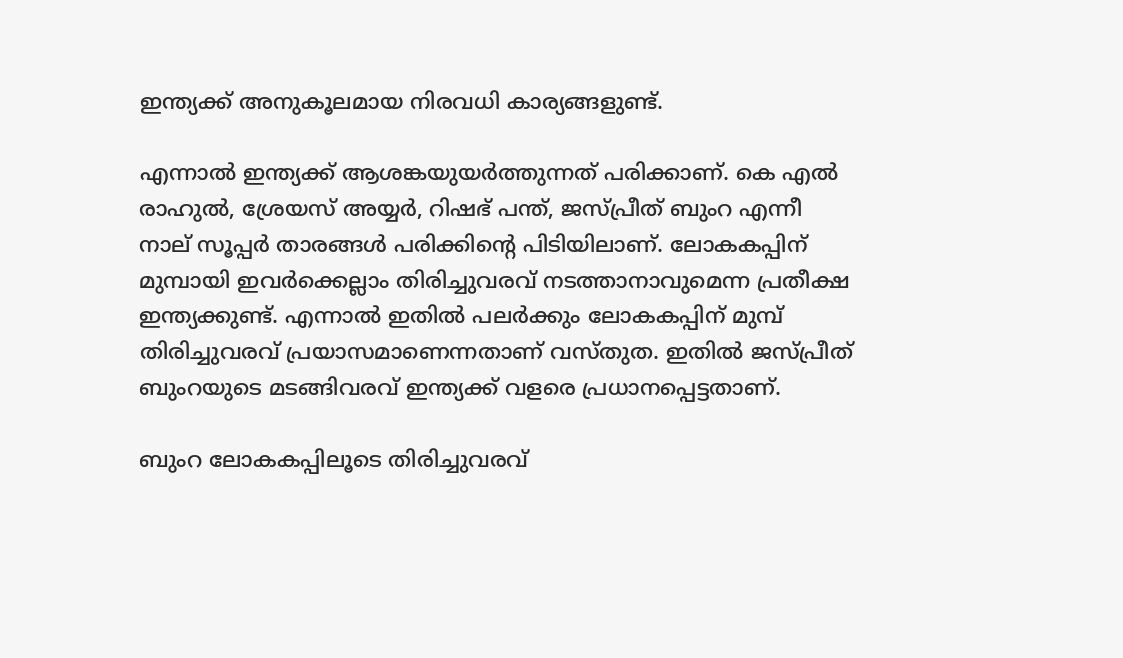ഇന്ത്യക്ക് അനുകൂലമായ നിരവധി കാര്യങ്ങളുണ്ട്.

എന്നാല്‍ ഇന്ത്യക്ക് ആശങ്കയുയര്‍ത്തുന്നത് പരിക്കാണ്. കെ എല്‍ രാഹുല്‍, ശ്രേയസ് അയ്യര്‍, റിഷഭ് പന്ത്, ജസ്പ്രീത് ബുംറ എന്നീ നാല് സൂപ്പര്‍ താരങ്ങള്‍ പരിക്കിന്റെ പിടിയിലാണ്. ലോകകപ്പിന് മുമ്പായി ഇവര്‍ക്കെല്ലാം തിരിച്ചുവരവ് നടത്താനാവുമെന്ന പ്രതീക്ഷ ഇന്ത്യക്കുണ്ട്. എന്നാല്‍ ഇതില്‍ പലര്‍ക്കും ലോകകപ്പിന് മുമ്പ് തിരിച്ചുവരവ് പ്രയാസമാണെന്നതാണ് വസ്തുത. ഇതില്‍ ജസ്പ്രീത് ബുംറയുടെ മടങ്ങിവരവ് ഇന്ത്യക്ക് വളരെ പ്രധാനപ്പെട്ടതാണ്.

ബുംറ ലോകകപ്പിലൂടെ തിരിച്ചുവരവ്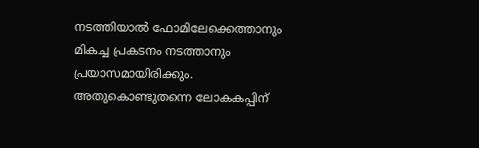നടത്തിയാല്‍ ഫോമിലേക്കെത്താനും മികച്ച പ്രകടനം നടത്താനും പ്രയാസമായിരിക്കും. അതുകൊണ്ടുതന്നെ ലോകകപ്പിന്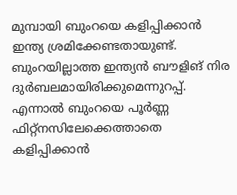മുമ്പായി ബുംറയെ കളിപ്പിക്കാന്‍ ഇന്ത്യ ശ്രമിക്കേണ്ടതായുണ്ട്. ബുംറയില്ലാത്ത ഇന്ത്യന്‍ ബൗളിങ് നിര ദുര്‍ബലമായിരിക്കുമെന്നുറപ്പ്. എന്നാല്‍ ബുംറയെ പൂര്‍ണ്ണ ഫിറ്റ്‌നസിലേക്കെത്താതെ കളിപ്പിക്കാന്‍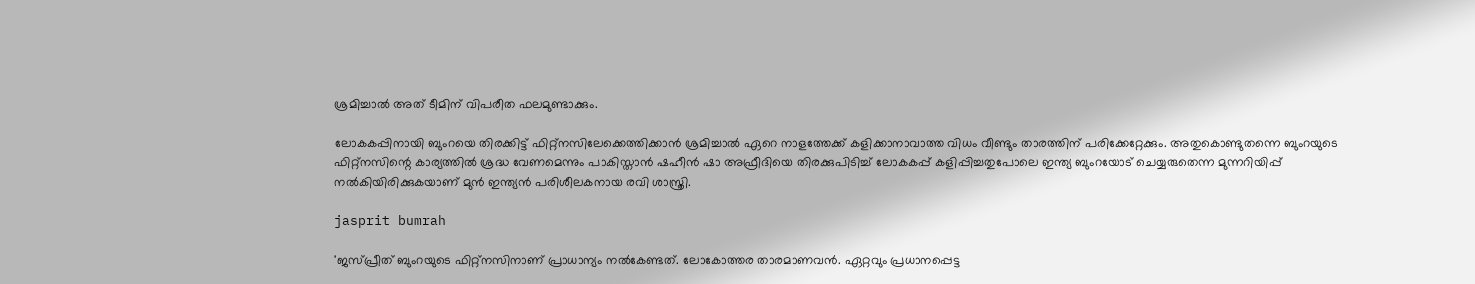ശ്രമിച്ചാല്‍ അത് ടീമിന് വിപരീത ഫലമുണ്ടാക്കും.

ലോകകപ്പിനായി ബുംറയെ തിരക്കിട്ട് ഫിറ്റ്‌നസിലേക്കെത്തിക്കാന്‍ ശ്രമിച്ചാല്‍ ഏറെ നാളത്തേക്ക് കളിക്കാനാവാത്ത വിധം വീണ്ടും താരത്തിന് പരിക്കേറ്റേക്കും. അതുകൊണ്ടുതന്നെ ബുംറയുടെ ഫിറ്റ്‌നസിന്റെ കാര്യത്തില്‍ ശ്രദ്ധ വേണമെന്നും പാകിസ്താന്‍ ഷഹീന്‍ ഷാ അഫ്രീദിയെ തിരക്കുപിടിച്ച് ലോകകപ്പ് കളിപ്പിച്ചതുപോലെ ഇന്ത്യ ബുംറയോട് ചെയ്യരുതെന്ന മുന്നറിയിപ്പ് നല്‍കിയിരിക്കുകയാണ് മുന്‍ ഇന്ത്യന്‍ പരിശീലകനായ രവി ശാസ്ത്രി.

jasprit bumrah

'ജസ്പ്രീത് ബുംറയുടെ ഫിറ്റ്‌നസിനാണ് പ്രാധാന്യം നല്‍കേണ്ടത്. ലോകോത്തര താരമാണവന്‍. ഏറ്റവും പ്രധാനപ്പെട്ട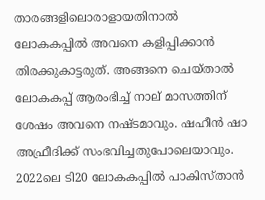താരങ്ങളിലൊരാളായതിനാല്‍ ലോകകപ്പില്‍ അവനെ കളിപ്പിക്കാന്‍ തിരക്കുകാട്ടരുത്. അങ്ങനെ ചെയ്താല്‍ ലോകകപ്പ് ആരംഭിച്ച് നാല് മാസത്തിന് ശേഷം അവനെ നഷ്ടമാവും. ഷഹീന്‍ ഷാ അഫ്രീദിക്ക് സംഭവിച്ചതുപോലെയാവും. 2022ലെ ടി20 ലോകകപ്പില്‍ പാകിസ്താന്‍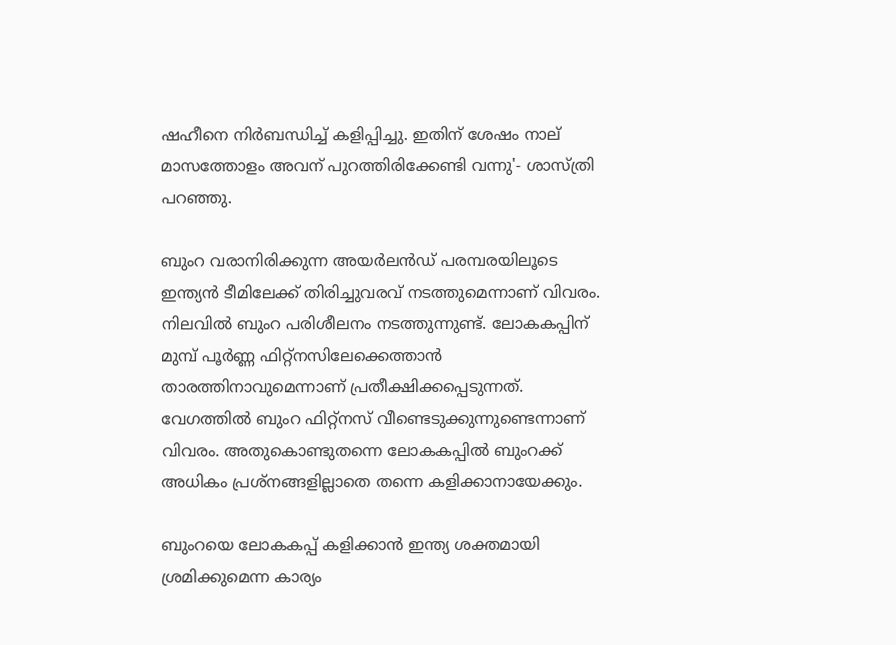ഷഹീനെ നിര്‍ബന്ധിച്ച് കളിപ്പിച്ചു. ഇതിന് ശേഷം നാല് മാസത്തോളം അവന് പുറത്തിരിക്കേണ്ടി വന്നു'- ശാസ്ത്രി പറഞ്ഞു.

ബുംറ വരാനിരിക്കുന്ന അയര്‍ലന്‍ഡ് പരമ്പരയിലൂടെ ഇന്ത്യന്‍ ടീമിലേക്ക് തിരിച്ചുവരവ് നടത്തുമെന്നാണ് വിവരം. നിലവില്‍ ബുംറ പരിശീലനം നടത്തുന്നുണ്ട്. ലോകകപ്പിന് മുമ്പ് പൂര്‍ണ്ണ ഫിറ്റ്‌നസിലേക്കെത്താന്‍ താരത്തിനാവുമെന്നാണ് പ്രതീക്ഷിക്കപ്പെടുന്നത്. വേഗത്തില്‍ ബുംറ ഫിറ്റ്‌നസ് വീണ്ടെടുക്കുന്നുണ്ടെന്നാണ് വിവരം. അതുകൊണ്ടുതന്നെ ലോകകപ്പില്‍ ബുംറക്ക് അധികം പ്രശ്‌നങ്ങളില്ലാതെ തന്നെ കളിക്കാനായേക്കും.

ബുംറയെ ലോകകപ്പ് കളിക്കാന്‍ ഇന്ത്യ ശക്തമായി ശ്രമിക്കുമെന്ന കാര്യം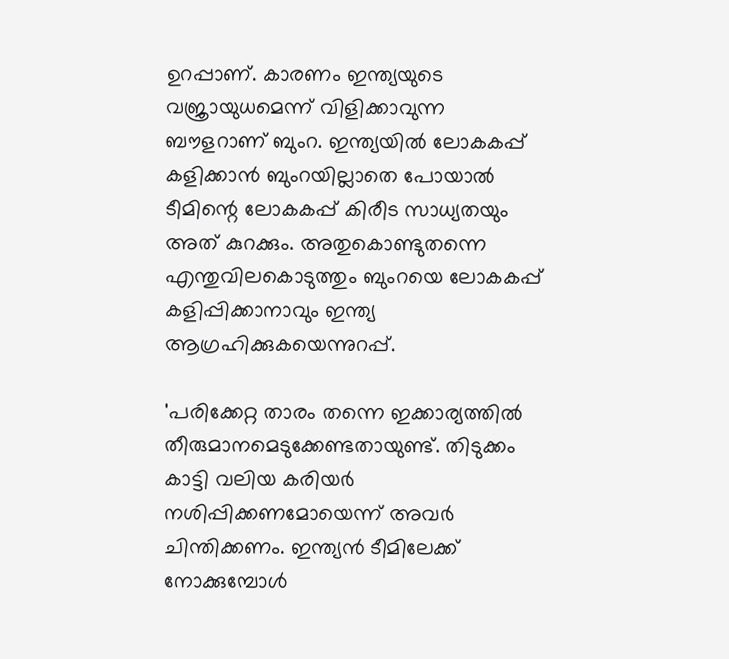ഉറപ്പാണ്. കാരണം ഇന്ത്യയുടെ വജ്രായുധമെന്ന് വിളിക്കാവുന്ന ബൗളറാണ് ബുംറ. ഇന്ത്യയില്‍ ലോകകപ്പ് കളിക്കാന്‍ ബുംറയില്ലാതെ പോയാല്‍ ടീമിന്റെ ലോകകപ്പ് കിരീട സാധ്യതയും അത് കുറക്കും. അതുകൊണ്ടുതന്നെ എന്തുവിലകൊടുത്തും ബുംറയെ ലോകകപ്പ് കളിപ്പിക്കാനാവും ഇന്ത്യ ആഗ്രഹിക്കുകയെന്നുറപ്പ്.

'പരിക്കേറ്റ താരം തന്നെ ഇക്കാര്യത്തില്‍ തീരുമാനമെടുക്കേണ്ടതായുണ്ട്. തിടുക്കം കാട്ടി വലിയ കരിയര്‍ നശിപ്പിക്കണമോയെന്ന് അവര്‍ ചിന്തിക്കണം. ഇന്ത്യന്‍ ടീമിലേക്ക് നോക്കുമ്പോള്‍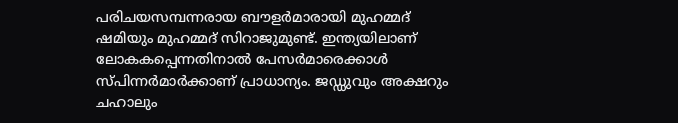പരിചയസമ്പന്നരായ ബൗളര്‍മാരായി മുഹമ്മദ് ഷമിയും മുഹമ്മദ് സിറാജുമുണ്ട്. ഇന്ത്യയിലാണ് ലോകകപ്പെന്നതിനാല്‍ പേസര്‍മാരെക്കാള്‍ സ്പിന്നര്‍മാര്‍ക്കാണ് പ്രാധാന്യം. ജഡ്ഡുവും അക്ഷറും ചഹാലും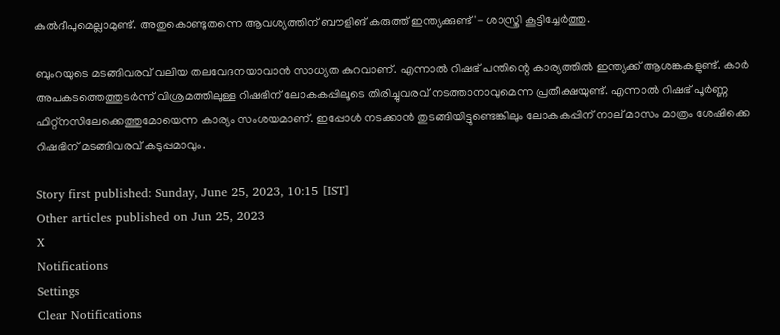കുല്‍ദീപുമെല്ലാമുണ്ട്. അതുകൊണ്ടുതന്നെ ആവശ്യത്തിന് ബൗളിങ് കരുത്ത് ഇന്ത്യക്കുണ്ട്'- ശാസ്ത്രി കൂട്ടിച്ചേര്‍ത്തു.

ബുംറയുടെ മടങ്ങിവരവ് വലിയ തലവേദനയാവാന്‍ സാധ്യത കുറവാണ്. എന്നാല്‍ റിഷഭ് പന്തിന്റെ കാര്യത്തില്‍ ഇന്ത്യക്ക് ആശങ്കകളുണ്ട്. കാര്‍ അപകടത്തെത്തുടര്‍ന്ന് വിശ്രമത്തിലുള്ള റിഷഭിന് ലോകകപ്പിലൂടെ തിരിച്ചുവരവ് നടത്താനാവുമെന്ന പ്രതീക്ഷയുണ്ട്. എന്നാല്‍ റിഷഭ് പൂര്‍ണ്ണ ഫിറ്റ്‌നസിലേക്കെത്തുമോയെന്ന കാര്യം സംശയമാണ്. ഇപ്പോള്‍ നടക്കാന്‍ തുടങ്ങിയിട്ടുണ്ടെങ്കിലും ലോകകപ്പിന് നാല് മാസം മാത്രം ശേഷിക്കെ റിഷഭിന് മടങ്ങിവരവ് കടുപ്പമാവും.

Story first published: Sunday, June 25, 2023, 10:15 [IST]
Other articles published on Jun 25, 2023
X
Notifications
Settings
Clear Notifications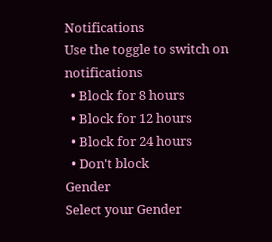Notifications
Use the toggle to switch on notifications
  • Block for 8 hours
  • Block for 12 hours
  • Block for 24 hours
  • Don't block
Gender
Select your Gender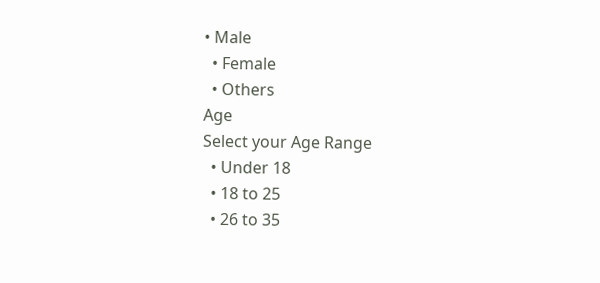• Male
  • Female
  • Others
Age
Select your Age Range
  • Under 18
  • 18 to 25
  • 26 to 35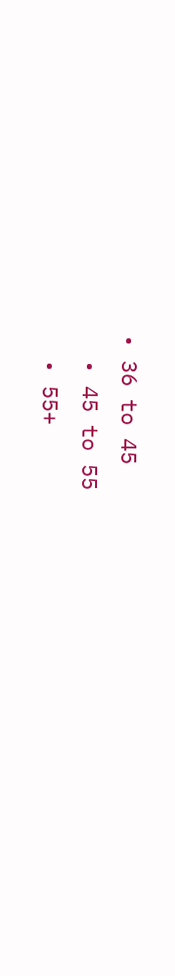• 36 to 45
  • 45 to 55
  • 55+